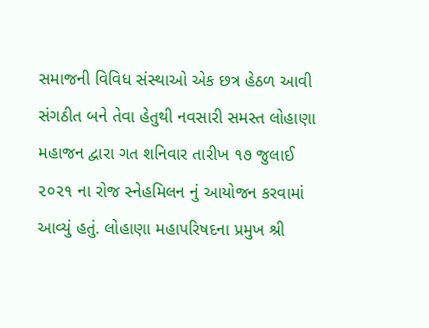સમાજની વિવિધ સંસ્થાઓ એક છત્ર હેઠળ આવી સંગઠીત બને તેવા હેતુથી નવસારી સમસ્ત લોહાણા મહાજન દ્વારા ગત શનિવાર તારીખ ૧૭ જુલાઈ ૨૦૨૧ ના રોજ સ્નેહમિલન નું આયોજન કરવામાં આવ્યું હતું. લોહાણા મહાપરિષદના પ્રમુખ શ્રી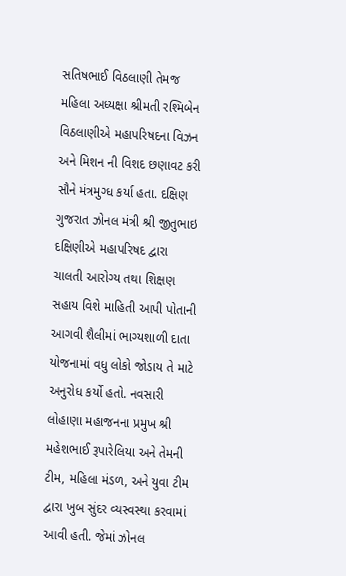સતિષભાઈ વિઠલાણી તેમજ મહિલા અધ્યક્ષા શ્રીમતી રશ્મિબેન વિઠલાણીએ મહાપરિષદના વિઝન અને મિશન ની વિશદ છણાવટ કરી સૌને મંત્રમુગ્ધ કર્યા હતા. દક્ષિણ ગુજરાત ઝોનલ મંત્રી શ્રી જીતુભાઇ દક્ષિણીએ મહાપરિષદ દ્વારા ચાલતી આરોગ્ય તથા શિક્ષણ સહાય વિશે માહિતી આપી પોતાની આગવી શૈલીમાં ભાગ્યશાળી દાતા યોજનામાં વધુ લોકો જોડાય તે માટે અનુરોધ કર્યો હતો. નવસારી લોહાણા મહાજનના પ્રમુખ શ્રી મહેશભાઈ રૂપારેલિયા અને તેમની ટીમ, મહિલા મંડળ, અને યુવા ટીમ દ્વારા ખુબ સુંદર વ્યસ્વસ્થા કરવામાં આવી હતી. જેમાં ઝોનલ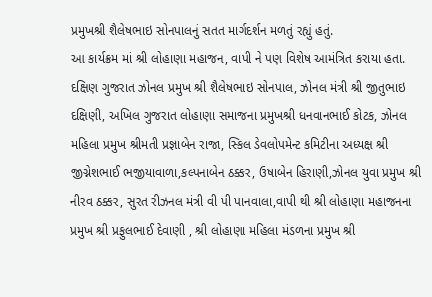પ્રમુખશ્રી શૈલેષભાઇ સોનપાલનું સતત માર્ગદર્શન મળતું રહ્યું હતું.
આ કાર્યક્રમ માં શ્રી લોહાણા મહાજન, વાપી ને પણ વિશેષ આમંત્રિત કરાયા હતા. દક્ષિણ ગુજરાત ઝોનલ પ્રમુખ શ્રી શૈલેષભાઇ સોનપાલ, ઝોનલ મંત્રી શ્રી જીતુભાઇ દક્ષિણી, અખિલ ગુજરાત લોહાણા સમાજના પ્રમુખશ્રી ધનવાનભાઈ કોટક, ઝોનલ મહિલા પ્રમુખ શ્રીમતી પ્રજ્ઞાબેન રાજા, સ્કિલ ડેવલોપમેન્ટ કમિટીના અધ્યક્ષ શ્રી જીગ્નેશભાઈ ભજીયાવાળા,કલ્પનાબેન ઠક્કર, ઉષાબેન હિરાણી,ઝોનલ યુવા પ્રમુખ શ્રી નીરવ ઠક્કર, સુરત રીઝનલ મંત્રી વી પી પાનવાલા,વાપી થી શ્રી લોહાણા મહાજનના પ્રમુખ શ્રી પ્રફુલભાઈ દેવાણી , શ્રી લોહાણા મહિલા મંડળના પ્રમુખ શ્રી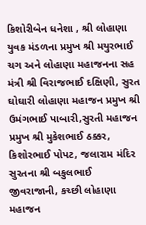કિશોરીબેન ધનેશા , શ્રી લોહાણા યુવક મંડળના પ્રમુખ શ્રી મયુરભાઈ ચગ અને લોહાણા મહાજનના સહ મંત્રી શ્રી વિરાજભાઈ દક્ષિણી, સુરત ઘોઘારી લોહાણા મહાજન પ્રમુખ શ્રી ઉમંગભાઈ પાબારી,સુરતી મહાજન પ્રમુખ શ્રી મુકેશભાઈ ઠક્કર, કિશોરભાઈ પોપટ, જલારામ મંદિર સુરતના શ્રી બકુલભાઈ જીવરાજાની, કચ્છી લોહાણા મહાજન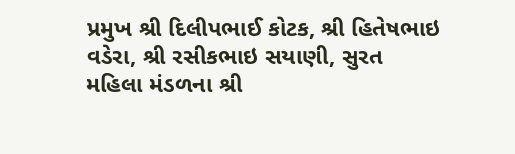પ્રમુખ શ્રી દિલીપભાઈ કોટક, શ્રી હિતેષભાઇ વડેરા, શ્રી રસીકભાઇ સયાણી, સુરત મહિલા મંડળના શ્રી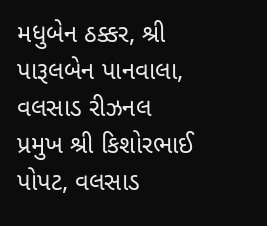મધુબેન ઠક્કર, શ્રી પારૂલબેન પાનવાલા, વલસાડ રીઝનલ પ્રમુખ શ્રી કિશોરભાઈ પોપટ, વલસાડ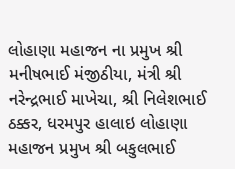લોહાણા મહાજન ના પ્રમુખ શ્રી મનીષભાઈ મંજીઠીયા, મંત્રી શ્રી નરેન્દ્રભાઈ માખેચા, શ્રી નિલેશભાઈ ઠક્કર, ધરમપુર હાલાઇ લોહાણા મહાજન પ્રમુખ શ્રી બકુલભાઈ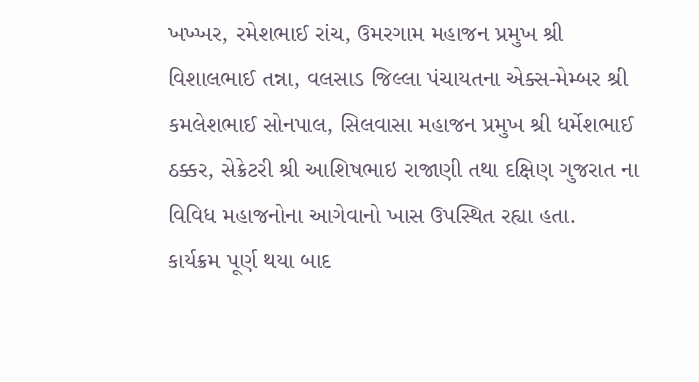ખખ્ખર, રમેશભાઈ રાંચ, ઉમરગામ મહાજન પ્રમુખ શ્રી વિશાલભાઈ તન્ના, વલસાડ જિલ્લા પંચાયતના એક્સ-મેમ્બર શ્રી કમલેશભાઈ સોનપાલ, સિલવાસા મહાજન પ્રમુખ શ્રી ધર્મેશભાઈ ઠક્કર, સેક્રેટરી શ્રી આશિષભાઇ રાજાણી તથા દક્ષિણ ગુજરાત ના વિવિધ મહાજનોના આગેવાનો ખાસ ઉપસ્થિત રહ્યા હતા.
કાર્યક્રમ પૂર્ણ થયા બાદ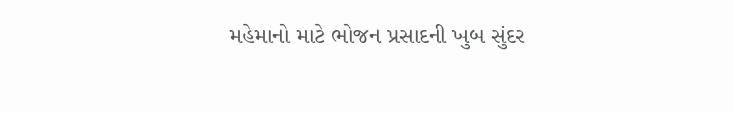મહેમાનો માટે ભોજન પ્રસાદની ખુબ સુંદર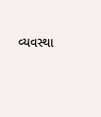વ્યવસ્થા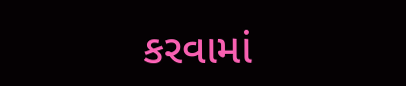કરવામાં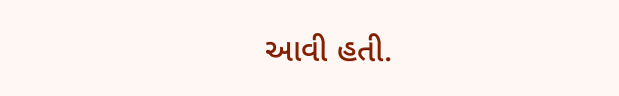આવી હતી.